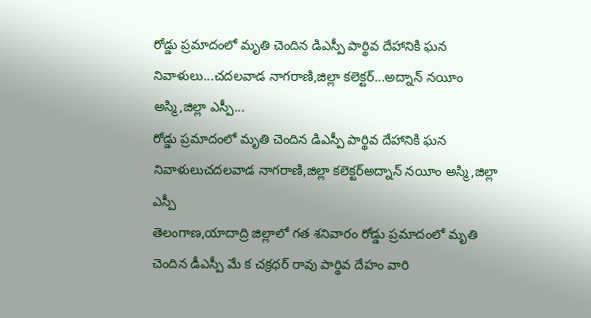రోడ్డు ప్రమాదంలో మృతి చెందిన డిఎస్పీ పార్థివ దేహానికి ఘన నివాళులు...చదలవాడ నాగరాణి,జిల్లా కలెక్టర్...అద్నాన్ నయీం అస్మి,జిల్లా ఎస్పీ...
రోడ్డు ప్రమాదంలో మృతి చెందిన డిఎస్పీ పార్థివ దేహానికి ఘన నివాళులుచదలవాడ నాగరాణి,జిల్లా కలెక్టర్అద్నాన్ నయీం అస్మి,జిల్లా ఎస్పీ
తెలంగాణ,యాదాద్రి జిల్లాలో గత శనివారం రోడ్డు ప్రమాదంలో మృతి చెందిన డీఎస్పీ మే క చక్రధర్ రావు పార్థివ దేహం వారి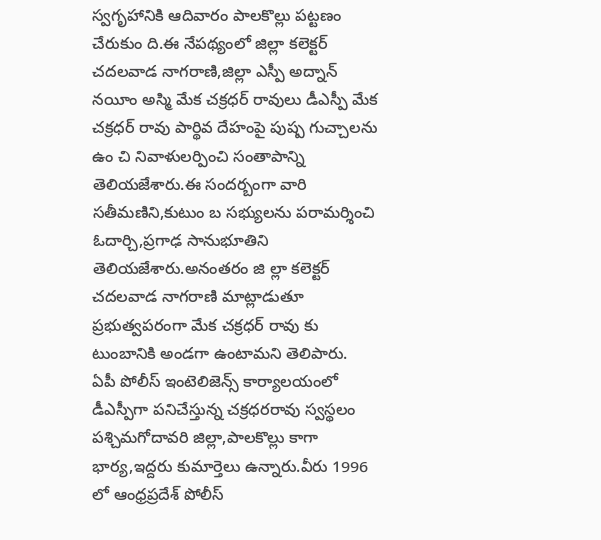స్వగృహానికి ఆదివారం పాలకొల్లు పట్టణం చేరుకుం ది.ఈ నేపథ్యంలో జిల్లా కలెక్టర్ చదలవాడ నాగరాణి,జిల్లా ఎస్పీ అద్నాన్ నయీం అస్మి మేక చక్రధర్ రావులు డీఎస్పీ మేక చక్రధర్ రావు పార్థివ దేహంపై పుష్ప గుచ్చాలను ఉం చి నివాళులర్పించి సంతాపాన్ని తెలియజేశారు.ఈ సందర్బంగా వారి సతీమణిని,కుటుం బ సభ్యులను పరామర్శించి ఓదార్చి,ప్రగాఢ సానుభూతిని తెలియజేశారు.అనంతరం జి ల్లా కలెక్టర్ చదలవాడ నాగరాణి మాట్లాడుతూ ప్రభుత్వపరంగా మేక చక్రధర్ రావు కు టుంబానికి అండగా ఉంటామని తెలిపారు.
ఏపీ పోలీస్ ఇంటెలిజెన్స్ కార్యాలయంలో డీఎస్పీగా పనిచేస్తున్న చక్రధరరావు స్వస్థలం పశ్చిమగోదావరి జిల్లా,పాలకొల్లు కాగా భార్య,ఇద్దరు కుమార్తెలు ఉన్నారు.వీరు 1996 లో ఆంధ్రప్రదేశ్ పోలీస్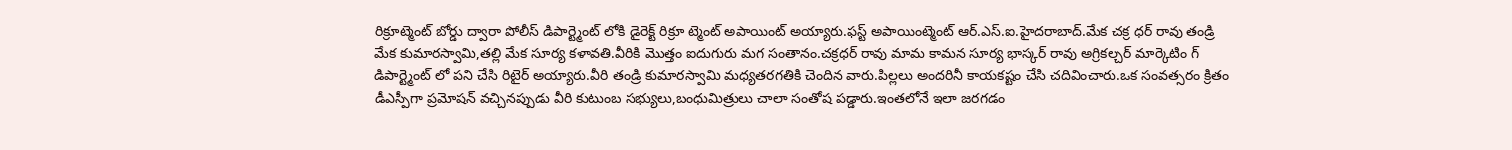రిక్రూట్మెంట్ బోర్డు ద్వారా పోలీస్ డిపార్ట్మెంట్ లోకి డైరెక్ట్ రిక్రూ ట్మెంట్ అపాయింట్ అయ్యారు.ఫస్ట్ అపాయింట్మెంట్ ఆర్.ఎస్.ఐ.హైదరాబాద్.మేక చక్ర ధర్ రావు తండ్రి మేక కుమారస్వామి,తల్లి మేక సూర్య కళావతి.వీరికి మొత్తం ఐదుగురు మగ సంతానం.చక్రధర్ రావు మామ కామన సూర్య భాస్కర్ రావు అగ్రికల్చర్ మార్కెటిం గ్ డిపార్ట్మెంట్ లో పని చేసి రిటైర్ అయ్యారు.వీరి తండ్రి కుమారస్వామి మధ్యతరగతికి చెందిన వారు.పిల్లలు అందరినీ కాయకష్టం చేసి చదివించారు.ఒక సంవత్సరం క్రితం డీఎస్పీగా ప్రమోషన్ వచ్చినప్పుడు వీరి కుటుంబ సభ్యులు,బంధుమిత్రులు చాలా సంతోష పడ్డారు.ఇంతలోనే ఇలా జరగడం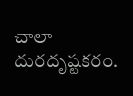చాలా దురదృష్టకరం.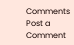Comments
Post a Comment